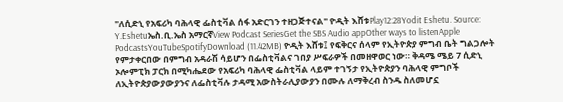"ለሲድኒ የአፍሪካ ባሕላዊ ፌስቲቫል ሰፋ አድርገን ተዘጋጅተናል" ዮዲት እሸቱPlay12:28Yodit Eshetu. Source: Y.Eshetuኤስ.ቢ.ኤስ አማርኛView Podcast SeriesGet the SBS Audio appOther ways to listenApple PodcastsYouTubeSpotifyDownload (11.42MB) ዮዲት እሸቱ፤ የፍቅርና ሰላም የኢትዮጵያ ምግብ ቤት ግልጋሎት የምታቀርበው በምግብ አዳራሽ ሳይሆን በፌስቲቫልና ገበያ ሥፍራዎች በመዘዋወር ነው። ቅዳሜ ሜይ 7 ሲድኒ ኦሎምፒክ ፓርክ በሚካሔደው የአፍሪካ ባሕላዊ ፌስቲቫል ላይም ተገኝታ የኢትዮጵያን ባሕላዊ ምግቦች ለኢትዮጵያውያውያንና ለፌስቲቫሉ ታዳሚ አውስትራሊያውያን በሙሉ ለማቅረብ ስንዱ ስለመሆኗ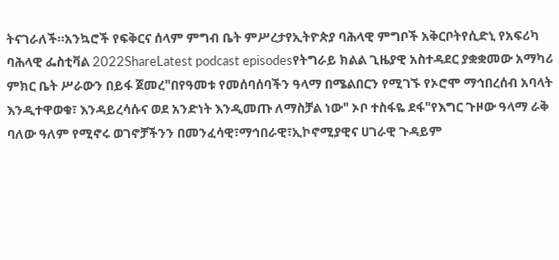ትናገራለች።አንኳሮች የፍቅርና ሰላም ምግብ ቤት ምሥረታየኢትዮጵያ ባሕላዊ ምግቦች አቅርቦትየሲድኒ የአፍሪካ ባሕላዊ ፌስቲቫል 2022ShareLatest podcast episodesየትግራይ ክልል ጊዜያዊ አስተዳደር ያቋቋመው አማካሪ ምክር ቤት ሥራውን በይፋ ጀመረ"በየዓመቱ የመሰባሰባችን ዓላማ በሜልበርን የሚገኙ የኦሮሞ ማኅበረሰብ አባላት እንዲተዋወቁ፣ እንዳይረሳሱና ወደ አንድነት እንዲመጡ ለማስቻል ነው" ኦቦ ተስፋዬ ደፋ"የእግር ጉዞው ዓላማ ራቅ ባለው ዓለም የሚኖሩ ወገኖቻችንን በመንፈሳዊ፣ማኅበራዊ፣ኢኮኖሚያዊና ሀገራዊ ጉዳይም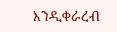እንዲቀራረብ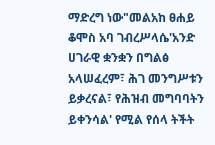ማድረግ ነው"መልአከ ፀሐይ ቆሞስ አባ ገብረሥላሴ'አንድ ሀገራዊ ቋንቋን በግልፅ አላሠፈረም፣ ሕገ መንግሥቱን ይቃረናል፣ የሕዝብ መግባባትን ይቀንሳል' የሚል የሰላ ትችት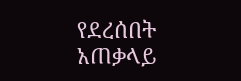የደረሰበት አጠቃላይ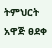ትምህርት አዋጅ ፀደቀ